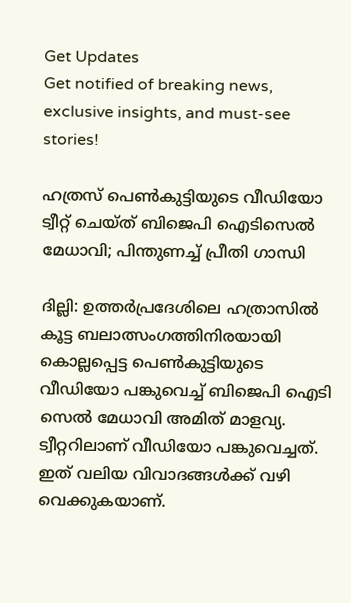Get Updates
Get notified of breaking news, exclusive insights, and must-see stories!

ഹത്രസ് പെണ്‍കുട്ടിയുടെ വീഡിയോ ട്വീറ്റ് ചെയ്ത് ബിജെപി ഐടിസെല്‍ മേധാവി; പിന്തുണച്ച് പ്രീതി ഗാന്ധി

ദില്ലി: ഉത്തര്‍പ്രദേശിലെ ഹത്രാസില്‍ കൂട്ട ബലാത്സംഗത്തിനിരയായി കൊല്ലപ്പെട്ട പെണ്‍കുട്ടിയുടെ വീഡിയോ പങ്കുവെച്ച് ബിജെപി ഐടി സെല്‍ മേധാവി അമിത് മാളവ്യ. ട്വീറ്ററിലാണ് വീഡിയോ പങ്കുവെച്ചത്. ഇത് വലിയ വിവാദങ്ങള്‍ക്ക് വഴി വെക്കുകയാണ്.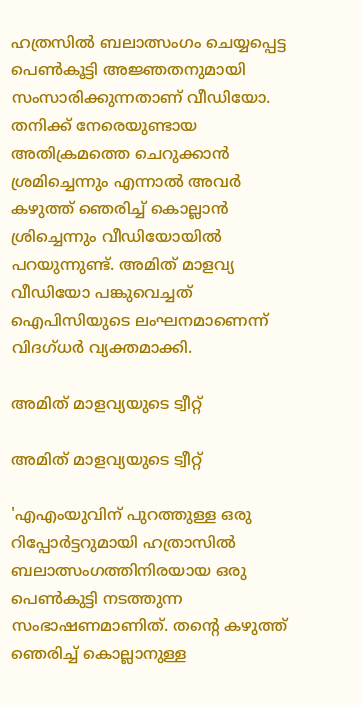ഹത്രസില്‍ ബലാത്സംഗം ചെയ്യപ്പെട്ട പെണ്‍കൂട്ടി അജ്ഞതനുമായി സംസാരിക്കുന്നതാണ് വീഡിയോ. തനിക്ക് നേരെയുണ്ടായ അതിക്രമത്തെ ചെറുക്കാന്‍ ശ്രമിച്ചെന്നും എന്നാല്‍ അവര്‍ കഴുത്ത് ഞെരിച്ച് കൊല്ലാന്‍ ശ്രിച്ചെന്നും വീഡിയോയില്‍ പറയുന്നുണ്ട്. അമിത് മാളവ്യ വീഡിയോ പങ്കുവെച്ചത് ഐപിസിയുടെ ലംഘനമാണെന്ന് വിദഗ്ധര്‍ വ്യക്തമാക്കി.

അമിത് മാളവ്യയുടെ ട്വീറ്റ്

അമിത് മാളവ്യയുടെ ട്വീറ്റ്

'എഎംയുവിന് പുറത്തുള്ള ഒരു റിപ്പോര്‍ട്ടറുമായി ഹത്രാസില്‍ ബലാത്സംഗത്തിനിരയായ ഒരു പെണ്‍കുട്ടി നടത്തുന്ന സംഭാഷണമാണിത്. തന്റെ കഴുത്ത് ഞെരിച്ച് കൊല്ലാനുള്ള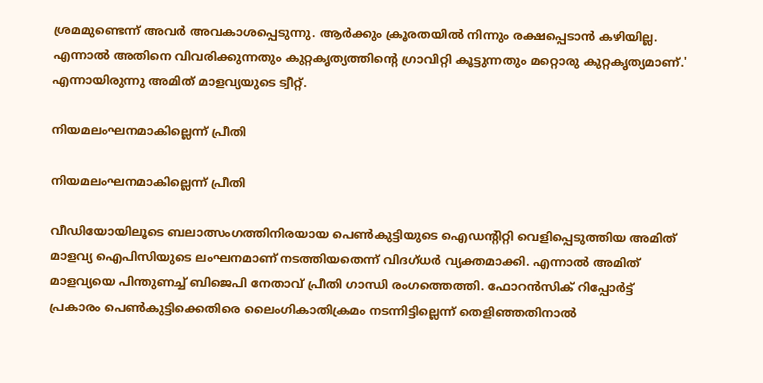ശ്രമമുണ്ടെന്ന് അവര്‍ അവകാശപ്പെടുന്നു. ആര്‍ക്കും ക്രൂരതയില്‍ നിന്നും രക്ഷപ്പെടാന്‍ കഴിയില്ല. എന്നാല്‍ അതിനെ വിവരിക്കുന്നതും കുറ്റകൃത്യത്തിന്റെ ഗ്രാവിറ്റി കൂട്ടുന്നതും മറ്റൊരു കുറ്റകൃത്യമാണ്.' എന്നായിരുന്നു അമിത് മാളവ്യയുടെ ട്വീറ്റ്.

നിയമലംഘനമാകില്ലെന്ന് പ്രീതി

നിയമലംഘനമാകില്ലെന്ന് പ്രീതി

വീഡിയോയിലൂടെ ബലാത്സംഗത്തിനിരയായ പെണ്‍കുട്ടിയുടെ ഐഡന്റിറ്റി വെളിപ്പെടുത്തിയ അമിത് മാളവ്യ ഐപിസിയുടെ ലംഘനമാണ് നടത്തിയതെന്ന് വിദഗ്ധര്‍ വ്യക്തമാക്കി. എന്നാല്‍ അമിത് മാളവ്യയെ പിന്തുണച്ച് ബിജെപി നേതാവ് പ്രീതി ഗാന്ധി രംഗത്തെത്തി. ഫോറന്‍സിക് റിപ്പോര്‍ട്ട് പ്രകാരം പെണ്‍കുട്ടിക്കെതിരെ ലൈംഗികാതിക്രമം നടന്നിട്ടില്ലെന്ന് തെളിഞ്ഞതിനാല്‍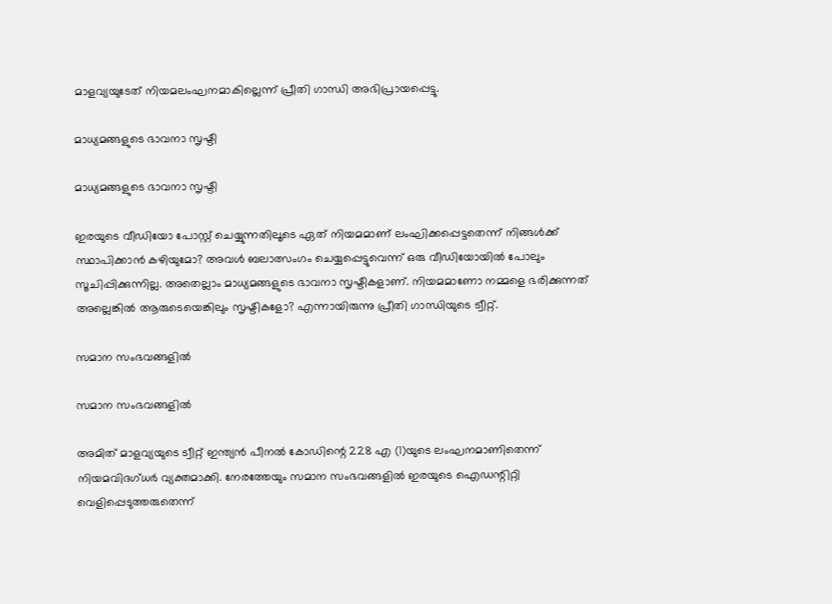മാളവ്യയുടേത് നിയമലംഘനമാകില്ലെന്ന് പ്രീതി ഗാന്ധി അഭിപ്രായപ്പെട്ടു.

മാധ്യമങ്ങളുടെ ഭാവനാ സൃഷ്ടി

മാധ്യമങ്ങളുടെ ഭാവനാ സൃഷ്ടി

ഇരയുടെ വീഡിയോ പോസ്റ്റ് ചെയ്യുന്നതിലൂടെ ഏത് നിയമമാണ് ലംഘിക്കപ്പെട്ടതെന്ന് നിങ്ങള്‍ക്ക് സ്ഥാപിക്കാന്‍ കഴിയുമോ? അവള്‍ ബലാത്സംഗം ചെയ്യപ്പെട്ടുവെന്ന് ഒരു വീഡിയോയില്‍ പോലും സൂചിപ്പിക്കുന്നില്ല. അതെല്ലാം മാധ്യമങ്ങളുടെ ഭാവനാ സൃഷ്ടികളാണ്. നിയമമാണോ നമ്മളെ ഭരിക്കുന്നത് അല്ലെങ്കില്‍ ആരുടെയെങ്കിലും സൃഷ്ടികളോ? എന്നായിരുന്നു പ്രീതി ഗാന്ധിയുടെ ട്വീറ്റ്.

സമാന സംഭവങ്ങളില്‍

സമാന സംഭവങ്ങളില്‍

അമിത് മാളവ്യയുടെ ട്വീറ്റ് ഇന്ത്യന്‍ പീനല്‍ കോഡിന്റെ 228 എ (1)യുടെ ലംഘനമാണിതെന്ന് നിയമവിദഗ്ധര്‍ വ്യക്തമാക്കി. നേരത്തേയും സമാന സംഭവങ്ങളില്‍ ഇരയുടെ ഐഡന്റിറ്റി വെളിപ്പെടുത്തരുതെന്ന്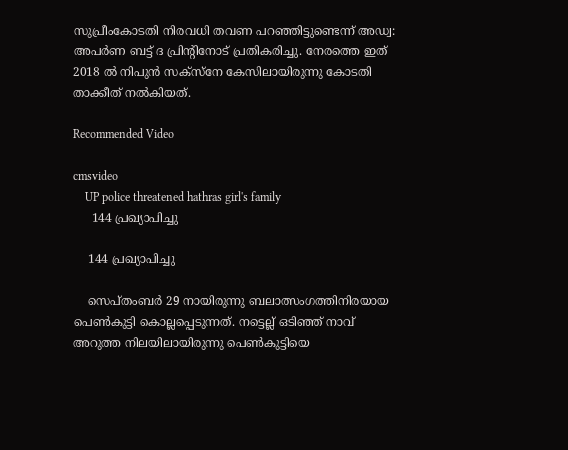സുപ്രീംകോടതി നിരവധി തവണ പറഞ്ഞിട്ടുണ്ടെന്ന് അഡ്വ: അപര്‍ണ ബട്ട് ദ പ്രിന്റിനോട് പ്രതികരിച്ചു. നേരത്തെ ഇത് 2018 ല്‍ നിപുന്‍ സക്‌സ്‌നേ കേസിലായിരുന്നു കോടതി താക്കീത് നല്‍കിയത്.

Recommended Video

cmsvideo
    UP police threatened hathras girl's family
     144 പ്രഖ്യാപിച്ചു

    144 പ്രഖ്യാപിച്ചു

    സെപ്തംബര്‍ 29 നായിരുന്നു ബലാത്സംഗത്തിനിരയായ പെണ്‍കുട്ടി കൊല്ലപ്പെടുന്നത്. നട്ടെല്ല് ഒടിഞ്ഞ് നാവ് അറുത്ത നിലയിലായിരുന്നു പെണ്‍കുട്ടിയെ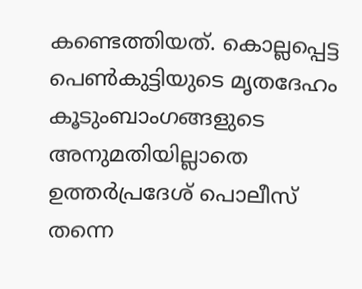കണ്ടെത്തിയത്. കൊല്ലപ്പെട്ട പെണ്‍കുട്ടിയുടെ മൃതദേഹം കൂടുംബാംഗങ്ങളുടെ അനുമതിയില്ലാതെ ഉത്തര്‍പ്രദേശ് പൊലീസ് തന്നെ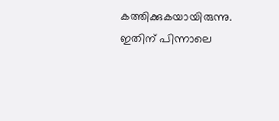കത്തിക്കുകയായിരുന്നു. ഇതിന് പിന്നാലെ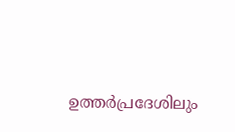ഉത്തര്‍പ്രദേശിലും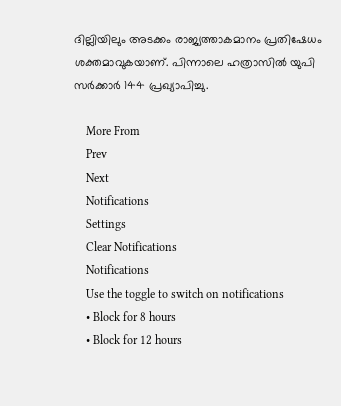ദില്ലിയിലും അടക്കം രാജ്യത്താകമാനം പ്രതിഷേധം ശക്തമാവുകയാണ്. പിന്നാലെ ഹത്രാസില്‍ യുപി സര്‍ക്കാര്‍ 144 പ്രഖ്യാപിച്ചു.

    More From
    Prev
    Next
    Notifications
    Settings
    Clear Notifications
    Notifications
    Use the toggle to switch on notifications
    • Block for 8 hours
    • Block for 12 hours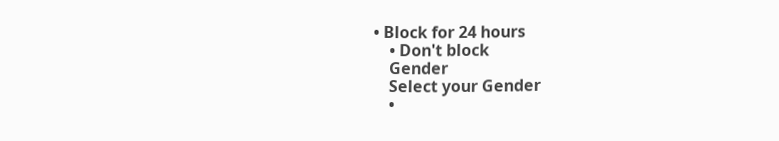• Block for 24 hours
    • Don't block
    Gender
    Select your Gender
    •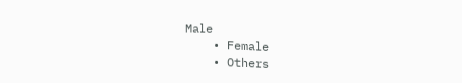Male
    • Female
    • Others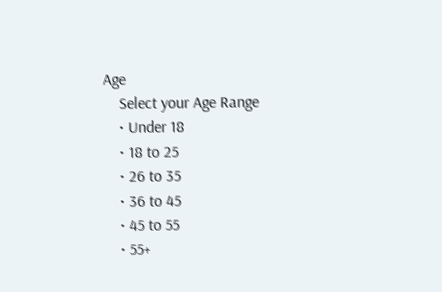Age
    Select your Age Range
    • Under 18
    • 18 to 25
    • 26 to 35
    • 36 to 45
    • 45 to 55
    • 55+